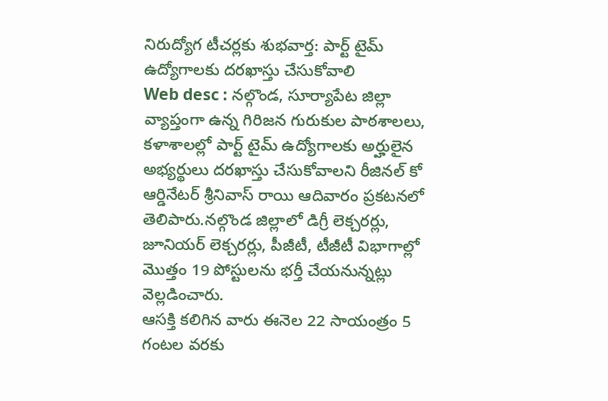నిరుద్యోగ టీచర్లకు శుభవార్త: పార్ట్ టైమ్ ఉద్యోగాలకు దరఖాస్తు చేసుకోవాలి
Web desc : నల్గొండ, సూర్యాపేట జిల్లా వ్యాప్తంగా ఉన్న గిరిజన గురుకుల పాఠశాలలు, కళాశాలల్లో పార్ట్ టైమ్ ఉద్యోగాలకు అర్హులైన అభ్యర్థులు దరఖాస్తు చేసుకోవాలని రీజినల్ కో ఆర్డినేటర్ శ్రీనివాస్ రాయి ఆదివారం ప్రకటనలో తెలిపారు.నల్గొండ జిల్లాలో డిగ్రీ లెక్చరర్లు, జూనియర్ లెక్చరర్లు, పీజీటీ, టీజీటీ విభాగాల్లో మొత్తం 19 పోస్టులను భర్తీ చేయనున్నట్లు వెల్లడించారు.
ఆసక్తి కలిగిన వారు ఈనెల 22 సాయంత్రం 5 గంటల వరకు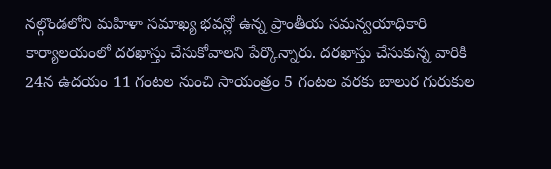నల్గొండలోని మహిళా సమాఖ్య భవన్లో ఉన్న ప్రాంతీయ సమన్వయాధికారి కార్యాలయంలో దరఖాస్తు చేసుకోవాలని పేర్కొన్నారు. దరఖాస్తు చేసుకున్న వారికి 24న ఉదయం 11 గంటల నుంచి సాయంత్రం 5 గంటల వరకు బాలుర గురుకుల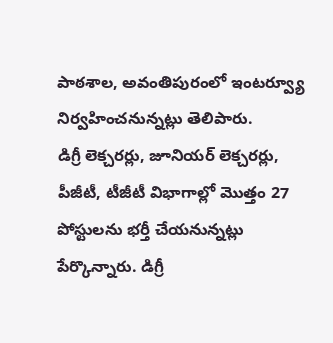పాఠశాల, అవంతిపురంలో ఇంటర్వ్యూ నిర్వహించనున్నట్లు తెలిపారు.
డిగ్రీ లెక్చరర్లు, జూనియర్ లెక్చరర్లు, పీజీటీ, టీజీటీ విభాగాల్లో మొత్తం 27 పోస్టులను భర్తీ చేయనున్నట్లు పేర్కొన్నారు. డిగ్రీ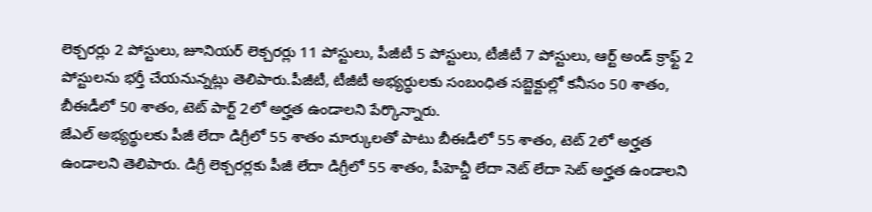లెక్చరర్లు 2 పోస్టులు, జూనియర్ లెక్చరర్లు 11 పోస్టులు, పీజీటీ 5 పోస్టులు, టీజీటీ 7 పోస్టులు, ఆర్ట్ అండ్ క్రాఫ్ట్ 2 పోస్టులను భర్తీ చేయనున్నట్లు తెలిపారు.పీజీటీ, టీజీటీ అభ్యర్థులకు సంబంధిత సబ్జెక్టుల్లో కనీసం 50 శాతం, బీఈడీలో 50 శాతం, టెట్ పార్ట్ 2లో అర్హత ఉండాలని పేర్కొన్నారు.
జేఎల్ అభ్యర్థులకు పీజీ లేదా డిగ్రీలో 55 శాతం మార్కులతో పాటు బీఈడీలో 55 శాతం, టెట్ 2లో అర్హత ఉండాలని తెలిపారు. డిగ్రీ లెక్చరర్లకు పీజీ లేదా డిగ్రీలో 55 శాతం, పీహెచ్డీ లేదా నెట్ లేదా సెట్ అర్హత ఉండాలని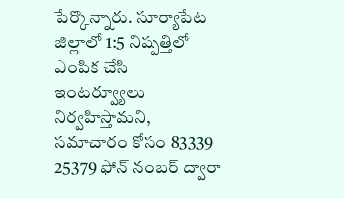పేర్కొన్నారు. సూర్యాపేట జిల్లాలో 1:5 నిష్పత్తిలో ఎంపిక చేసి ఇంటర్వ్యూలు నిర్వహిస్తామని, సమాచారం కోసం 83339 25379 ఫోన్ నంబర్ ద్వారా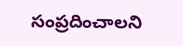సంప్రదించాలని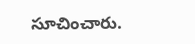సూచించారు.